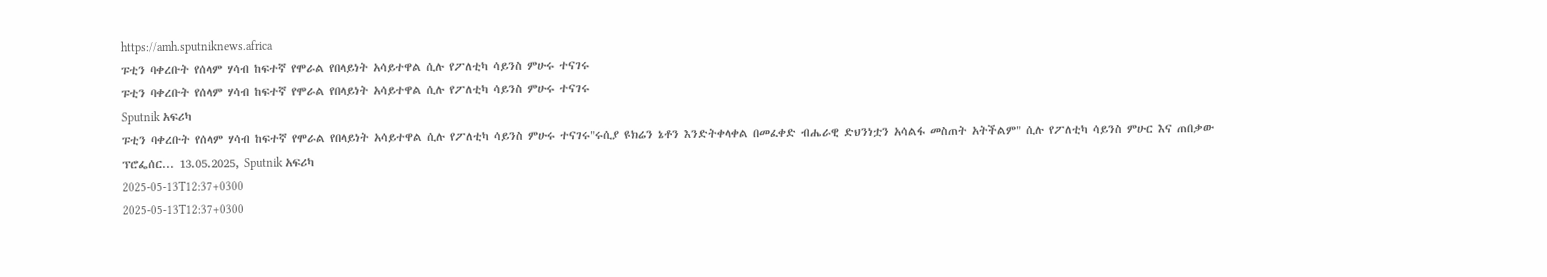https://amh.sputniknews.africa
ፑቲን ባቀረቡት የሰላም ሃሳብ ከፍተኛ የሞራል የበላይነት አሳይተዋል ሲሉ የፖለቲካ ሳይንስ ምሁሩ ተናገሩ
ፑቲን ባቀረቡት የሰላም ሃሳብ ከፍተኛ የሞራል የበላይነት አሳይተዋል ሲሉ የፖለቲካ ሳይንስ ምሁሩ ተናገሩ
Sputnik አፍሪካ
ፑቲን ባቀረቡት የሰላም ሃሳብ ከፍተኛ የሞራል የበላይነት አሳይተዋል ሲሉ የፖለቲካ ሳይንስ ምሁሩ ተናገሩ"ሩሲያ ዩክሬን ኔቶን እንድትቀላቀል በመፈቀድ ብሔራዊ ድህንነቷን አሳልፋ መስጠት አትችልም" ሲሉ የፖለቲካ ሳይንስ ምሁር እና ጠበቃው ፕሮፌሰር... 13.05.2025, Sputnik አፍሪካ
2025-05-13T12:37+0300
2025-05-13T12:37+0300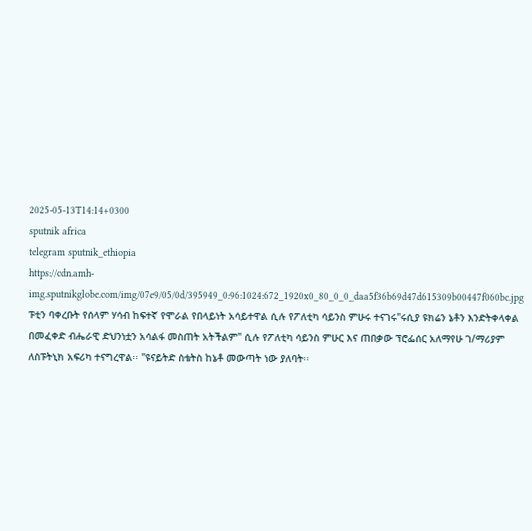2025-05-13T14:14+0300
sputnik africa
telegram sputnik_ethiopia
https://cdn.amh-img.sputnikglobe.com/img/07e9/05/0d/395949_0:96:1024:672_1920x0_80_0_0_daa5f36b69d47d615309b00447f060bc.jpg
ፑቲን ባቀረቡት የሰላም ሃሳብ ከፍተኛ የሞራል የበላይነት አሳይተዋል ሲሉ የፖለቲካ ሳይንስ ምሁሩ ተናገሩ"ሩሲያ ዩክሬን ኔቶን እንድትቀላቀል በመፈቀድ ብሔራዊ ድህንነቷን አሳልፋ መስጠት አትችልም" ሲሉ የፖለቲካ ሳይንስ ምሁር እና ጠበቃው ፕሮፌሰር አለማየሁ ገ/ማሪያም ለስፑትኒክ አፍሪካ ተናግረዋል፡፡ "ዩናይትድ ስቴትስ ከኔቶ መውጣት ነው ያለባት፡፡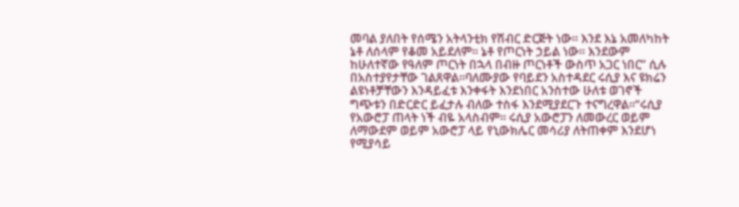መባል ያለበት የሰሜን አትላንቲክ የሽብር ድርጅት ነው፡፡ እንደ እኔ አመለካከት ኔቶ ለሰላም የቆመ አይደለም፡፡ ኔቶ የጦርነት ኃይል ነው፡፡ እንደውም ከሁለተኛው የዓለም ጦርነት በኋላ በብዙ ጦርነቶች ውስጥ አጋር ነበር” ሲሉ በአስተያየታቸው ገልጸዋል፡፡ባለሙያው የባይደን አስተዳደር ሩሲያ እና ዩክሬን ልዩነቶቻቸውን እንዳይፈቱ እንቀፋት እንደነበር አንስተው ሁለቱ ወገኖች ግጭቱን በድርድር ይፈታሉ ብለው ተስፋ እንደሚያደርጉ ተናግረዋል፡፡“ሩሲያ የአውሮፓ ጠላት ነች ብዬ አላስብም፡፡ ሩሲያ አውሮፓን ለመውረር ወይም ለማውደም ወይም አውሮፓ ላይ የኒውክሌር መሳሪያ ለትጠቀም እንደሆነ የሚያሳይ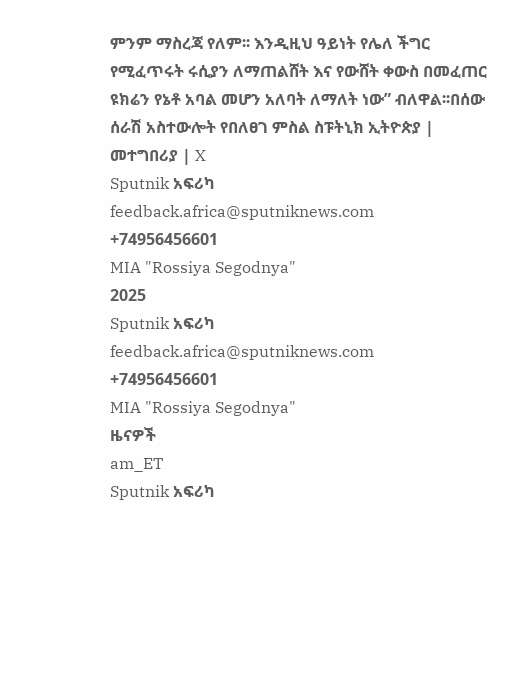ምንም ማስረጃ የለም፡፡ እንዲዚህ ዓይነት የሌለ ችግር የሚፈጥሩት ሩሲያን ለማጠልሸት እና የውሸት ቀውስ በመፈጠር ዩክሬን የኔቶ አባል መሆን አለባት ለማለት ነው” ብለዋል፡፡በሰው ሰራሽ አስተውሎት የበለፀገ ምስል ስፑትኒክ ኢትዮጵያ | መተግበሪያ | X
Sputnik አፍሪካ
feedback.africa@sputniknews.com
+74956456601
MIA "Rossiya Segodnya"
2025
Sputnik አፍሪካ
feedback.africa@sputniknews.com
+74956456601
MIA "Rossiya Segodnya"
ዜናዎች
am_ET
Sputnik አፍሪካ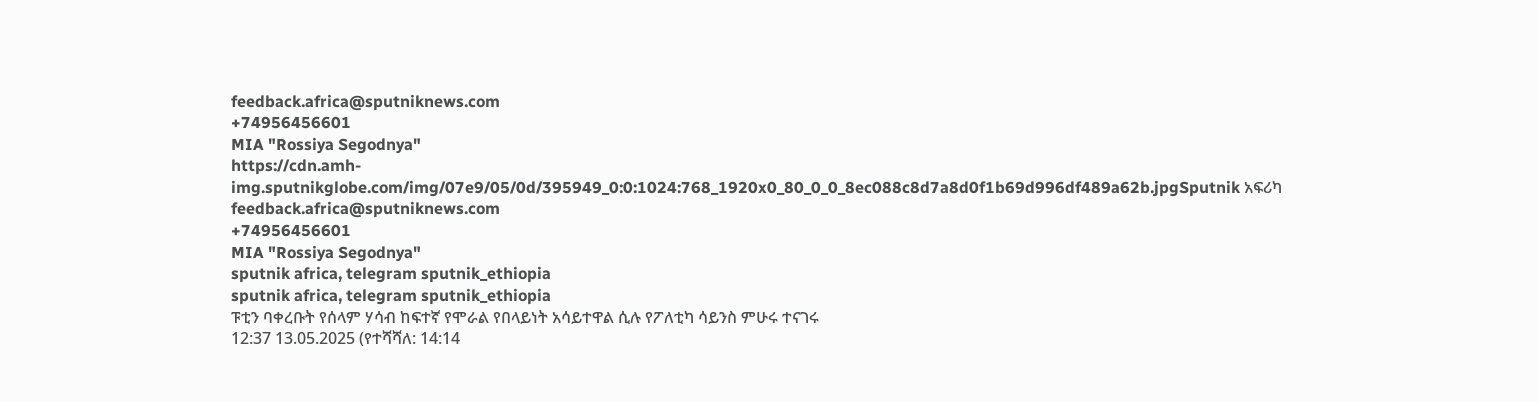feedback.africa@sputniknews.com
+74956456601
MIA "Rossiya Segodnya"
https://cdn.amh-img.sputnikglobe.com/img/07e9/05/0d/395949_0:0:1024:768_1920x0_80_0_0_8ec088c8d7a8d0f1b69d996df489a62b.jpgSputnik አፍሪካ
feedback.africa@sputniknews.com
+74956456601
MIA "Rossiya Segodnya"
sputnik africa, telegram sputnik_ethiopia
sputnik africa, telegram sputnik_ethiopia
ፑቲን ባቀረቡት የሰላም ሃሳብ ከፍተኛ የሞራል የበላይነት አሳይተዋል ሲሉ የፖለቲካ ሳይንስ ምሁሩ ተናገሩ
12:37 13.05.2025 (የተሻሻለ: 14:14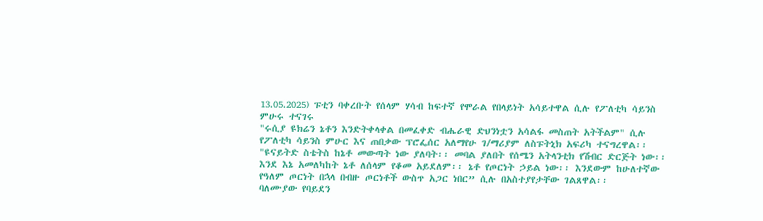13.05.2025) ፑቲን ባቀረቡት የሰላም ሃሳብ ከፍተኛ የሞራል የበላይነት አሳይተዋል ሲሉ የፖለቲካ ሳይንስ ምሁሩ ተናገሩ
"ሩሲያ ዩክሬን ኔቶን እንድትቀላቀል በመፈቀድ ብሔራዊ ድህንነቷን አሳልፋ መስጠት አትችልም" ሲሉ የፖለቲካ ሳይንስ ምሁር እና ጠበቃው ፕሮፌሰር አለማየሁ ገ/ማሪያም ለስፑትኒክ አፍሪካ ተናግረዋል፡፡
"ዩናይትድ ስቴትስ ከኔቶ መውጣት ነው ያለባት፡፡ መባል ያለበት የሰሜን አትላንቲክ የሽብር ድርጅት ነው፡፡ እንደ እኔ አመለካከት ኔቶ ለሰላም የቆመ አይደለም፡፡ ኔቶ የጦርነት ኃይል ነው፡፡ እንደውም ከሁለተኛው የዓለም ጦርነት በኋላ በብዙ ጦርነቶች ውስጥ አጋር ነበር” ሲሉ በአስተያየታቸው ገልጸዋል፡፡
ባለሙያው የባይደን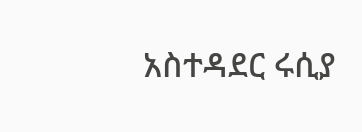አስተዳደር ሩሲያ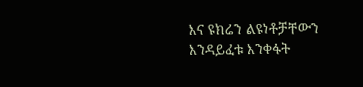እና ዩክሬን ልዩነቶቻቸውን እንዳይፈቱ እንቀፋት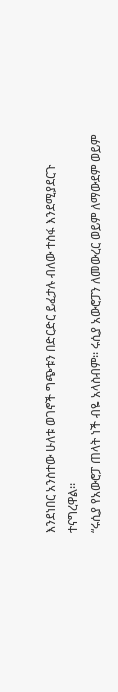እንደነበር አንስተው ሁለቱ ወገኖች ግጭቱን በድርድር ይፈታሉ ብለው ተስፋ እንደሚያደርጉ ተናግረዋል፡፡
“ሩሲያ የአውሮፓ ጠላት ነች ብዬ አላስብም፡፡ ሩሲያ አውሮፓን ለመውረር ወይም ለማውደም ወይም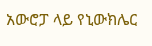አውሮፓ ላይ የኒውክሌር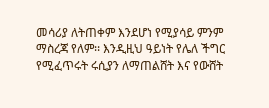መሳሪያ ለትጠቀም እንደሆነ የሚያሳይ ምንም ማስረጃ የለም፡፡ እንዲዚህ ዓይነት የሌለ ችግር የሚፈጥሩት ሩሲያን ለማጠልሸት እና የውሸት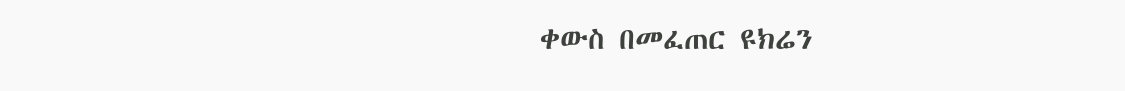ቀውስ በመፈጠር ዩክሬን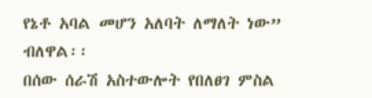የኔቶ አባል መሆን አለባት ለማለት ነው” ብለዋል፡፡
በሰው ሰራሽ አስተውሎት የበለፀገ ምስል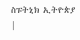ስፑትኒክ ኢትዮጵያ |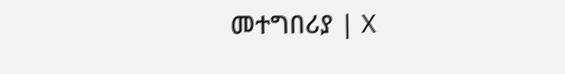መተግበሪያ | X